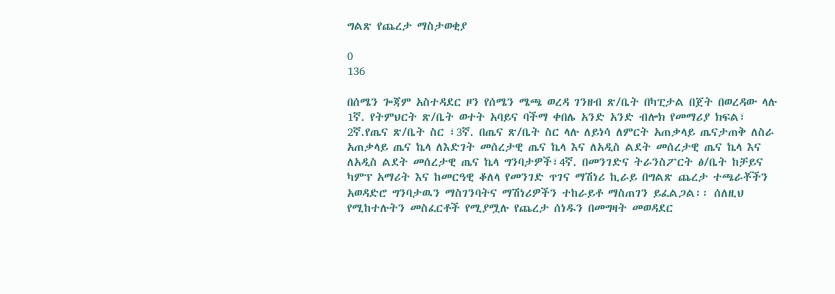ግልጽ የጨረታ ማስታወቂያ

0
136

በሰሜን ጐጃም አስተዳደር ዞን የሰሜን ሜጫ ወረዳ ገንዘብ ጽ/ቤት በካፒታል በጀት በወረዳው ላሉ 1ኛ. የትምህርት ጽ/ቤት ወተት አባይና ባችማ ቀበሌ አንድ አንድ ብሎክ የመማሪያ ክፍል፣ 2ኛ.የጤና ጽ/ቤት ስር ፣3ኛ. በጤና ጽ/ቤት ስር ላሉ ለይነሳ ለምርት አጠቃላይ ጤናታጠቅ ለስራ አጠቃላይ ጤና ኬላ ለእድገት መሰረታዊ ጤና ኬላ እና ለአዲስ ልደት መሰረታዊ ጤና ኬላ እና ለአዲስ ልደት መሰረታዊ ጤና ኬላ ግንባታዎች፣4ኛ. በመንገድና ትራንስፖርት ፅ/ቤት ከቻይና ካምፕ አማሪት እና ከመርዓዊ ቆለላ የመንገድ ጥገና ማሽነሪ ኪራይ በግልጽ ጨረታ ተጫራቾችን አወዳድሮ ግንባታዉን ማስገንባትና ማሽነሪዎችን ተከራይቶ ማስጠገን ይፈልጋል፡፡ ሰለዚህ የሚከተሉትን መስፈርቶች የሚያሟሉ የጨረታ ሰነዱን በመግዛት መወዳደር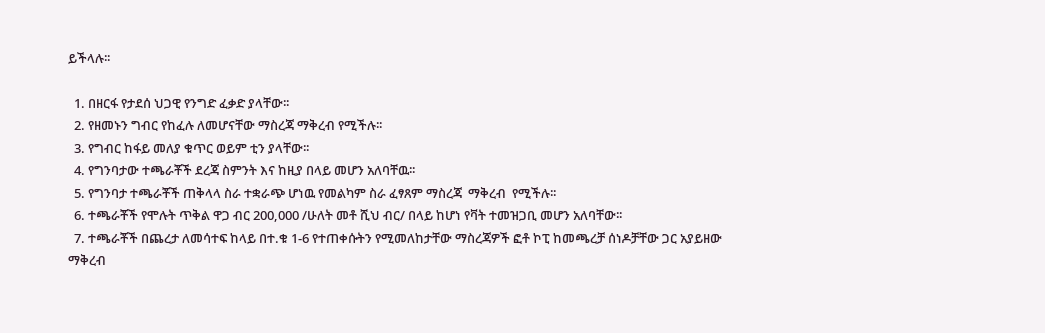ይችላሉ፡፡

  1. በዘርፋ የታደሰ ህጋዊ የንግድ ፈቃድ ያላቸው፡፡
  2. የዘመኑን ግብር የከፈሉ ለመሆናቸው ማስረጃ ማቅረብ የሚችሉ፡፡
  3. የግብር ከፋይ መለያ ቁጥር ወይም ቲን ያላቸው፡፡
  4. የግንባታው ተጫራቾች ደረጃ ስምንት እና ከዚያ በላይ መሆን አለባቸዉ፡፡
  5. የግንባታ ተጫራቾች ጠቅላላ ስራ ተቋራጭ ሆነዉ የመልካም ስራ ፈፃጸም ማስረጃ  ማቅረብ  የሚችሉ፡፡
  6. ተጫራቾች የሞሉት ጥቅል ዋጋ ብር 200,000 /ሁለት መቶ ሺህ ብር/ በላይ ከሆነ የቫት ተመዝጋቢ መሆን አለባቸው፡፡
  7. ተጫራቾች በጨረታ ለመሳተፍ ከላይ በተ.ቁ 1-6 የተጠቀሱትን የሚመለከታቸው ማስረጃዎች ፎቶ ኮፒ ከመጫረቻ ሰነዶቻቸው ጋር አያይዘው ማቅረብ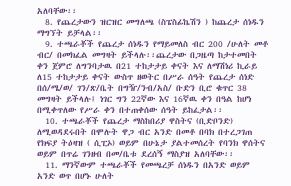አለባቸው፡፡
  8. የጨረታውን ዝርዝር መግለጫ (ስፔስፊኬሽን ) ከጨረታ ሰነዱን ማግኘት ይቻላል፡፡
  9. ተጫራቾች የጨረታ ሰነዱን የማይመለስ ብር 200 /ሁለት መቶ ብር/ በመክፈል መግዛት ይችላሉ፡፡ጨረታው በጋዜጣ ከታተመበት ቀን ጀምሮ ለግንባታዉ በ21 ተከታታይ ቀናት እና ለማሽነሪ ኪራይ ለ15 ተከታታይ ቀናት ውስጥ ዘወትር በሥራ ሰዓት የጨረታ ሰነድ በሰ/ሜ/ወ/ ገን/ጽ/ቤት በግዥ/ንብ/አስ/ ቡድን ቢሮ ቁጥር 38 መግዛት ይችላሉ፤ ነገር ግን 22ኛው እና 16ኛዉ ቀን በዓል ከሆነ በሚቀጥለው የሥራ ቀን በተጠቀሰው ሰዓት ይከፈታል፡፡
  10. ተጫራቾች የጨረታ ማስከበሪያ ዋስትና (ቢድቦንድ) ለሚወዳደሩበት በሞሉት ዋጋ ብር አንድ በመቶ በባክ በተረጋገጠ የክፍያ ትዕዛዝ ( ሲፒኦ) ወይም በሁኔታ ያልተመሰረት የባንክ ዋሰትና ወይም በጥሬ ገንዘብ በመ/ቤቱ ደረሰኝ ማስያዝ አለባቸው፡፡
  11. ማንኛውም ተጫራቾች የመጫረቻ ሰነዱን በአንድ ወይም አንድ ወጥ በሆኑ ሁለት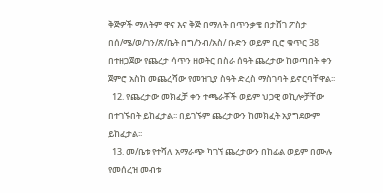ቅጅዎች ማለትም ዋና እና ቅጅ በማለት በጥንቃቄ በታሸገ ፖስታ በሰ/ሜ/ወ/ገን/ጽ/ቤት በግ/ንብ/አስ/ ቡድን ወይም ቢሮ ቁጥር 38 በተዘጋጀው የጨረታ ሳጥን ዘወትር በስራ ሰዓት ጨረታው ከወጣበት ቀን ጀምሮ አስከ መጨረሻው የመዝጊያ ስዓት ድረስ ማስገባት ይኖርባቸዋል፡፡
  12. የጨረታው መክፈቻ ቀን ተጫራቾች ወይም ህጋዊ ወኪሎቻቸው በተገኙበት ይከፈታል፡፡ በይገኙም ጨረታውን ከመክፈት አያግደውም ይከፈታል፡፡
  13. መ/ቤቱ የተሻለ አማራጭ ካገኘ ጨረታውን በከፊል ወይም በሙሉ የመሰረዝ መብቱ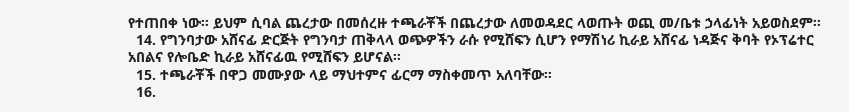የተጠበቀ ነው፡፡ ይህም ሲባል ጨረታው በመሰረዙ ተጫራቾች በጨረታው ለመወዳደር ላወጡት ወጪ መ/ቤቱ ኃላፊነት አይወስደም፡፡
  14. የግንባታው አሸናፊ ድርጅት የግንባታ ጠቅላላ ወጭዎችን ራሱ የሚሸፍን ሲሆን የማሽነሪ ኪራይ አሸናፊ ነዳጅና ቅባት የኦፕሬተር አበልና የሎቤድ ኪራይ አሸናፊዉ የሚሸፍን ይሆናል፡፡
  15. ተጫራቾች በዋጋ መሙያው ላይ ማህተምና ፊርማ ማስቀመጥ አለባቸው፡፡
  16.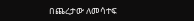በጨረታው ለመሳተፍ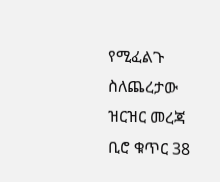የሚፈልጉ ስለጨረታው ዝርዝር መረጃ ቢሮ ቁጥር 38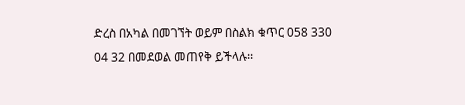ድረስ በአካል በመገኘት ወይም በስልክ ቁጥር 058 330 04 32 በመደወል መጠየቅ ይችላሉ፡፡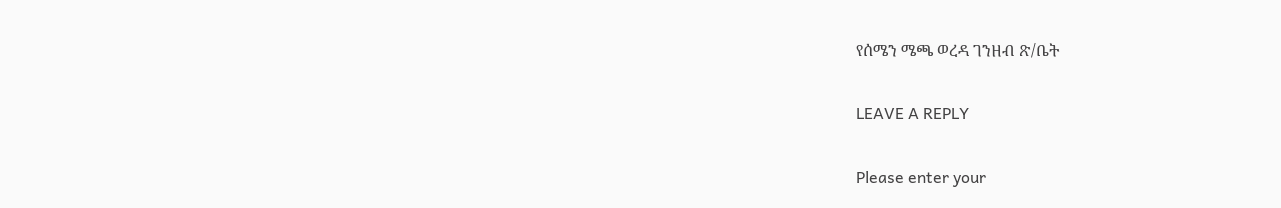የሰሜን ሜጫ ወረዳ ገንዘብ ጽ/ቤት

LEAVE A REPLY

Please enter your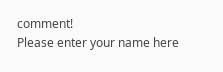comment!
Please enter your name here